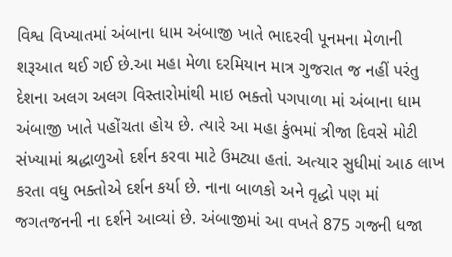વિશ્વ વિખ્યાતમાં અંબાના ધામ અંબાજી ખાતે ભાદરવી પૂનમના મેળાની શરૂઆત થઈ ગઈ છે.આ મહા મેળા દરમિયાન માત્ર ગુજરાત જ નહીં પરંતુ દેશના અલગ અલગ વિસ્તારોમાંથી માઇ ભક્તો પગપાળા માં અંબાના ધામ અંબાજી ખાતે પહોંચતા હોય છે. ત્યારે આ મહા કુંભમાં ત્રીજા દિવસે મોટી સંખ્યામાં શ્રદ્ધાળુઓ દર્શન કરવા માટે ઉમટ્યા હતાં. અત્યાર સુધીમાં આઠ લાખ કરતા વધુ ભક્તોએ દર્શન કર્યા છે. નાના બાળકો અને વૃદ્ધો પણ માં જગતજનની ના દર્શને આવ્યાં છે. અંબાજીમાં આ વખતે 875 ગજની ધજા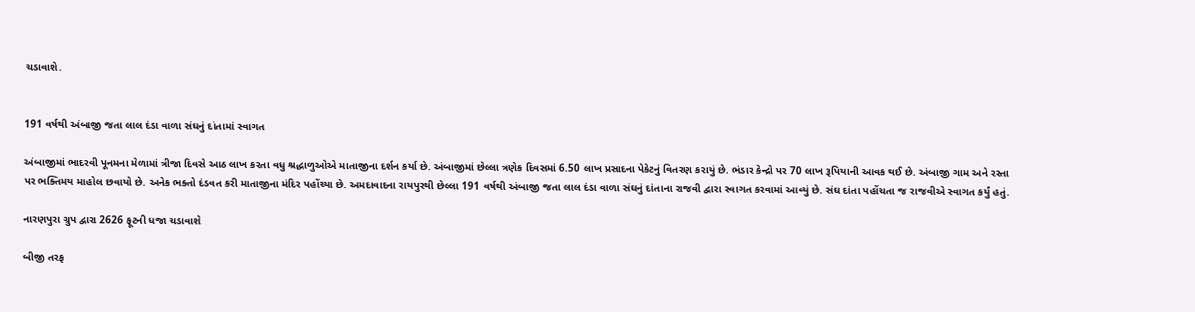ચડાવાશે.


191 વર્ષથી અંબાજી જતા લાલ દંડા વાળા સંઘનું દાંતામાં સ્વાગત

અંબાજીમાં ભાદરવી પૂનમના મેળામાં ત્રીજા દિવસે આઠ લાખ કરતા વધુ શ્રદ્ધાળુઓએ માતાજીના દર્શન કર્યા છે. અંબાજીમાં છેલ્લા ત્રણેક દિવસમાં 6.50 લાખ પ્રસાદના પેકેટનું વિતરણ કરાયું છે. ભંડાર કેન્દ્રો પર 70 લાખ રૂપિયાની આવક થઈ છે. અંબાજી ગામ અને રસ્તા પર ભક્તિમય માહોલ છવાયો છે. અનેક ભક્તો દંડવત કરી માતાજીના મંદિર પહોંચ્યા છે. અમદાવાદના રાયપુરથી છેલ્લા 191 વર્ષથી અંબાજી જતા લાલ દંડા વાળા સંઘનું દાંતાના રાજવી દ્વારા સ્વાગત કરવામાં આવ્યું છે. સંઘ દાંતા પહોંચતા જ રાજવીએ સ્વાગત કર્યું હતું.

નારણપુરા ગ્રુપ દ્વારા 2626 ફૂટની ધજા ચડાવાશે

બીજી તરફ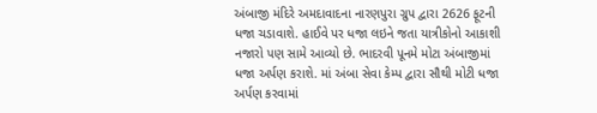અંબાજી મંદિરે અમદાવાદના નારણપુરા ગ્રુપ દ્વારા 2626 ફૂટની ધજા ચડાવાશે. હાઈવે પર ધજા લઇને જતા યાત્રીકોનો આકાશી નજારો પણ સામે આવ્યો છે. ભાદરવી પૂનમે મોટા અંબાજીમાં ધજા અર્પણ કરાશે. માં અંબા સેવા કેમ્પ દ્વારા સૌથી મોટી ધજા અર્પણ કરવામાં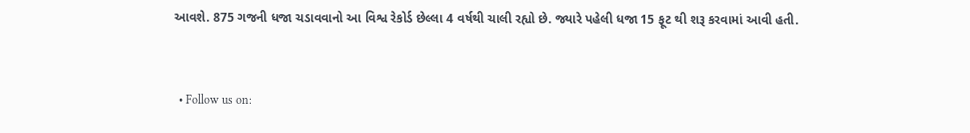આવશે. 875 ગજની ધજા ચડાવવાનો આ વિશ્વ રેકોર્ડ છેલ્લા 4 વર્ષથી ચાલી રહ્યો છે. જ્યારે પહેલી ધજા 15 ફૂટ થી શરૂ કરવામાં આવી હતી.


  • Follow us on: